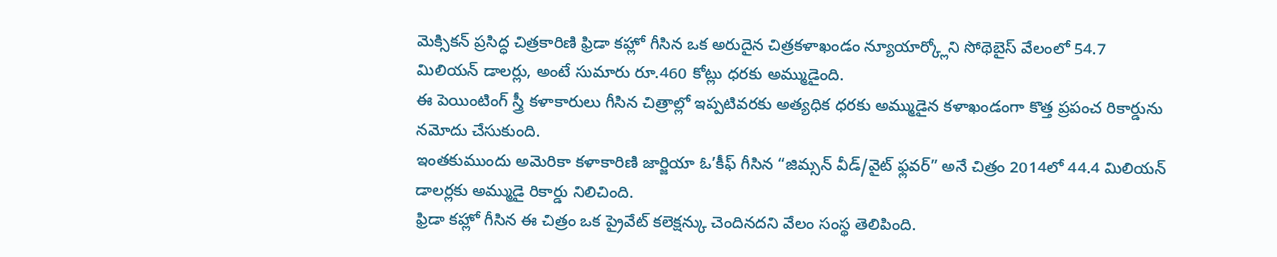మెక్సికన్ ప్రసిద్ధ చిత్రకారిణి ఫ్రిడా కహ్లో గీసిన ఒక అరుదైన చిత్రకళాఖండం న్యూయార్క్లోని సోథెబైస్ వేలంలో 54.7 మిలియన్ డాలర్లు, అంటే సుమారు రూ.460 కోట్లు ధరకు అమ్ముడైంది.
ఈ పెయింటింగ్ స్త్రీ కళాకారులు గీసిన చిత్రాల్లో ఇప్పటివరకు అత్యధిక ధరకు అమ్ముడైన కళాఖండంగా కొత్త ప్రపంచ రికార్డును నమోదు చేసుకుంది.
ఇంతకుముందు అమెరికా కళాకారిణి జార్జియా ఓ’కీఫ్ గీసిన “జిమ్సన్ వీడ్/వైట్ ఫ్లవర్” అనే చిత్రం 2014లో 44.4 మిలియన్ డాలర్లకు అమ్ముడై రికార్డు నిలిచింది.
ఫ్రిడా కహ్లో గీసిన ఈ చిత్రం ఒక ప్రైవేట్ కలెక్షన్కు చెందినదని వేలం సంస్థ తెలిపింది.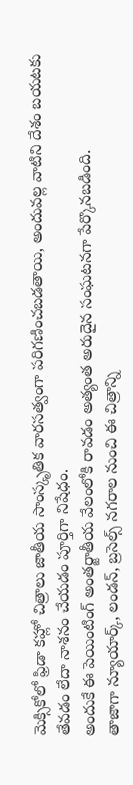మెక్సికోలో ఫ్రిడా కహ్లో చిత్రాలు జాతీయ సాంస్కృతిక వారసత్వంగా పరిగణించబడతాయి, అందువల్ల వాటిని దేశం బయటకు తేవడం లేదా నాశనం చేయడం పూర్తిగా నిషేధం.
అందుకే ఈ పెయింటింగ్ అంతర్జాతీయ వేలంలోకి రావడం అత్యంత అరుదైన సంఘటనగా పేర్కొనబడింది.
తాజాగా న్యూయార్క్, లండన్, బ్రసెల్స్ నగరాల నుంచి ఈ చిత్రాన్ని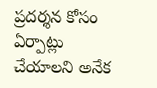ప్రదర్శన కోసం ఏర్పాట్లు చేయాలని అనేక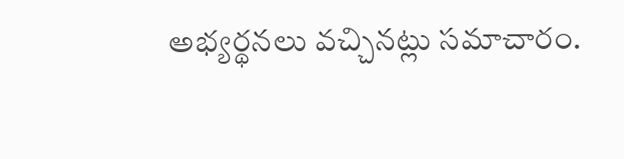అభ్యర్థనలు వచ్చినట్లు సమాచారం.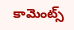కామెంట్స్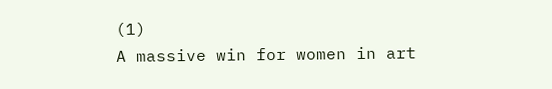(1)
A massive win for women in art